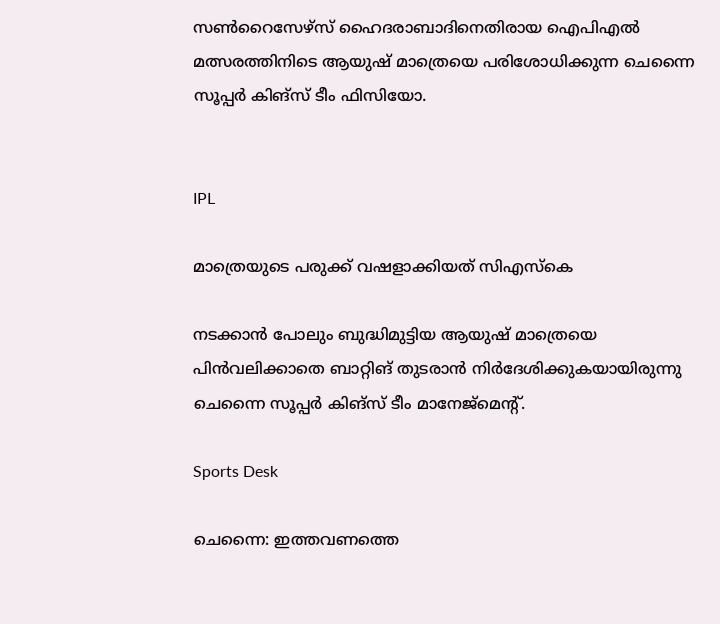സൺറൈസേഴ്സ് ഹൈദരാബാദിനെതിരായ ഐപിഎൽ മത്സരത്തിനിടെ ആയുഷ് മാത്രെയെ പരിശോധിക്കുന്ന ചെന്നൈ സൂപ്പർ കിങ്സ് ടീം ഫിസിയോ.


IPL

മാത്രെയുടെ പരുക്ക് വഷളാക്കിയത് സിഎസ്കെ

നടക്കാൻ പോലും ബുദ്ധിമുട്ടിയ ആയുഷ് മാത്രെ‍യെ പിൻവലിക്കാതെ ബാറ്റിങ് തുടരാൻ നിർദേശിക്കുകയായിരുന്നു ചെന്നൈ സൂപ്പർ കിങ്സ് ടീം മാനേജ്മെന്‍റ്.

Sports Desk

ചെന്നൈ: ഇത്തവണത്തെ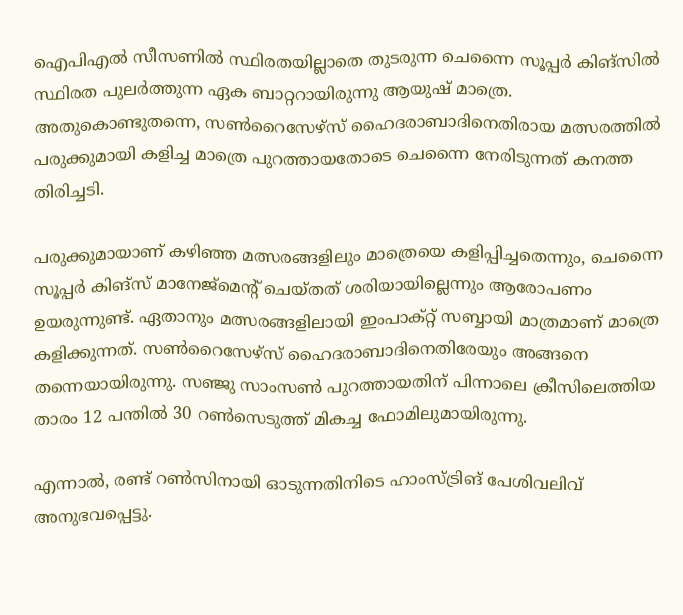ഐപിഎൽ സീസണിൽ സ്ഥിരതയില്ലാതെ തുടരുന്ന ചെന്നൈ സൂപ്പർ കിങ്സിൽ സ്ഥിരത പുലർത്തുന്ന ഏക ബാറ്ററായിരുന്നു ആയുഷ് മാത്രെ. അതുകൊണ്ടുതന്നെ, സൺറൈസേഴ്സ് ഹൈദരാബാദിനെതിരായ മത്സരത്തിൽ പരുക്കുമായി കളിച്ച മാത്രെ പുറത്തായതോടെ ചെന്നൈ നേരിടുന്നത് കനത്ത തിരിച്ചടി.

പരുക്കുമായാണ് കഴിഞ്ഞ മത്സരങ്ങളിലും മാത്രെയെ കളിപ്പിച്ചതെന്നും, ചെന്നൈ സൂപ്പർ കിങ്സ് മാനേജ്മെന്‍റ് ചെയ്തത് ശരിയായില്ലെന്നും ആരോപണം ഉയരുന്നുണ്ട്. ഏതാനും മത്സരങ്ങളിലായി ഇംപാക്റ്റ് സബ്ബായി മാത്രമാണ് മാത്രെ കളിക്കുന്നത്. സൺറൈസേഴ്സ് ഹൈദരാബാദിനെതിരേയും അങ്ങനെ തന്നെയായിരുന്നു. സഞ്ജു സാംസൺ പുറത്തായതിന് പിന്നാലെ ക്രീസിലെത്തിയ താരം 12 പന്തിൽ 30 റൺസെടുത്ത് മികച്ച ഫോമിലുമായിരുന്നു.

എന്നാൽ, രണ്ട് റൺസിനായി ഓടുന്നതിനിടെ ഹാംസ്ട്രിങ് പേശിവലിവ് അനുഭവപ്പെട്ടു.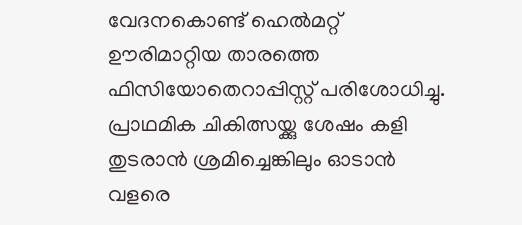വേദനകൊണ്ട് ഹെൽമറ്റ് ഊരിമാറ്റിയ താരത്തെ ഫിസിയോതെറാപ്പിസ്റ്റ് പരിശോധിച്ചു. പ്രാഥമിക ചികിത്സയ്ക്കു ശേഷം കളി തുടരാൻ ശ്രമിച്ചെങ്കിലും ഓടാൻ വളരെ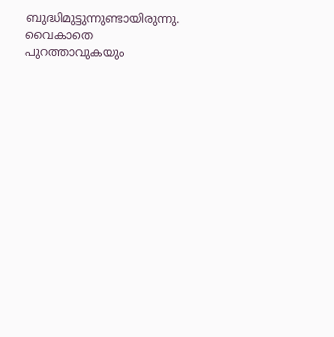ബുദ്ധിമുട്ടുന്നുണ്ടായിരുന്നു. വൈകാതെ പുറത്താവുകയും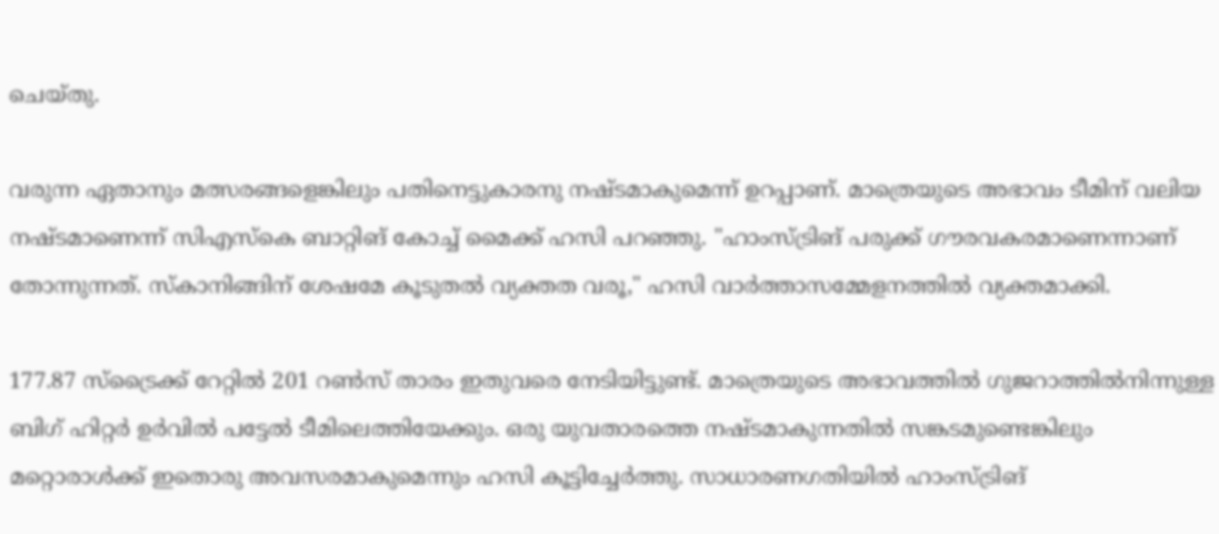ചെയ്തു.

വരുന്ന ഏതാനും മത്സരങ്ങളെങ്കിലും പതിനെട്ടുകാരനു നഷ്ടമാകുമെന്ന് ഉറപ്പാണ്. മാത്രെയുടെ അഭാവം ടീമിന് വലിയ നഷ്ടമാണെന്ന് സിഎസ്കെ ബാറ്റിങ് കോച്ച് മൈക്ക് ഹസി പറഞ്ഞു. "ഹാംസ്ട്രിങ് പരുക്ക് ഗൗരവകരമാണെന്നാണ് തോന്നുന്നത്. സ്കാനിങ്ങിന് ശേഷമേ കൂടുതൽ വ്യക്തത വരൂ," ഹസി വാർത്താസമ്മേളനത്തിൽ വ്യക്തമാക്കി.

177.87 സ്ട്രൈക്ക് റേറ്റിൽ 201 റൺസ് താരം ഇതുവരെ നേടിയിട്ടുണ്ട്. മാത്രെയുടെ അഭാവത്തിൽ ഗുജറാത്തിൽനിന്നുള്ള ബിഗ് ഹിറ്റർ ഉർവിൽ പട്ടേൽ ടീമിലെത്തിയേക്കും. ഒരു യുവതാരത്തെ നഷ്ടമാകുന്നതിൽ സങ്കടമുണ്ടെങ്കിലും മറ്റൊരാൾക്ക് ഇതൊരു അവസരമാകുമെന്നും ഹസി കൂട്ടിച്ചേർത്തു. സാധാരണഗതിയിൽ ഹാംസ്ട്രിങ്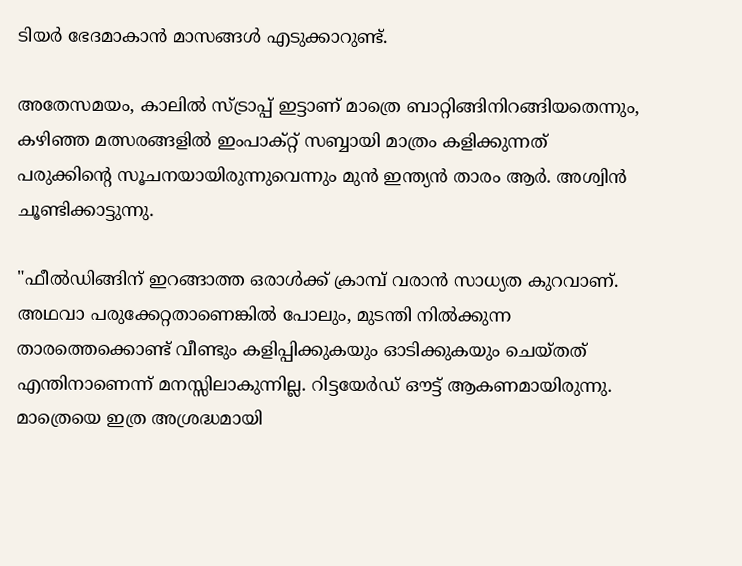ടിയർ ഭേദമാകാൻ മാസങ്ങൾ എടുക്കാറുണ്ട്.

അതേസമയം, കാലിൽ സ്ട്രാപ്പ് ഇട്ടാണ് മാത്രെ ബാറ്റിങ്ങിനിറങ്ങിയതെന്നും, കഴിഞ്ഞ മത്സരങ്ങളിൽ ഇംപാക്റ്റ് സബ്ബായി മാത്രം കളിക്കുന്നത് പരുക്കിന്‍റെ സൂചനയായിരുന്നുവെന്നും മുൻ ഇന്ത്യൻ താരം ആർ. അശ്വിൻ ചൂണ്ടിക്കാട്ടുന്നു.

"ഫീൽഡിങ്ങിന് ഇറങ്ങാത്ത ഒരാൾക്ക് ക്രാമ്പ് വരാൻ സാധ്യത കുറവാണ്. അഥവാ പരുക്കേറ്റതാണെങ്കിൽ പോലും, മുടന്തി നിൽക്കുന്ന താരത്തെക്കൊണ്ട് വീണ്ടും കളിപ്പിക്കുകയും ഓടിക്കുകയും ചെയ്തത് എന്തിനാണെന്ന് മനസ്സിലാകുന്നില്ല. റിട്ടയേർഡ് ഔട്ട് ആകണമായിരുന്നു. മാത്രെയെ ഇത്ര അശ്രദ്ധമായി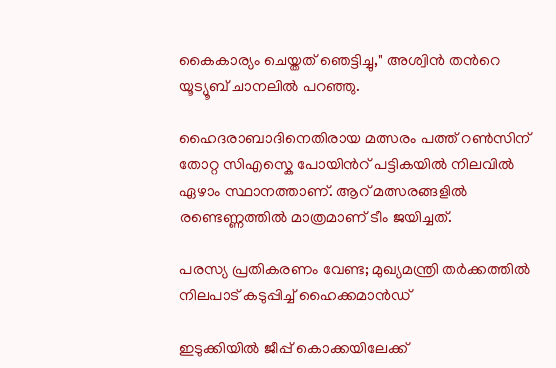കൈകാര്യം ചെയ്തത് ഞെട്ടിച്ചു," അശ്വിൻ തന്‍റെ യൂട്യൂബ് ചാനലിൽ പറഞ്ഞു.

ഹൈദരാബാദിനെതിരായ മത്സരം പത്ത് റൺസിന് തോറ്റ സിഎസ്കെ പോയിന്‍റ് പട്ടികയിൽ നിലവിൽ ഏഴാം സ്ഥാനത്താണ്. ആറ് മത്സരങ്ങളിൽ രണ്ടെണ്ണത്തിൽ മാത്രമാണ് ടീം ജയിച്ചത്.

പരസ്യ പ്രതികരണം വേണ്ട; മുഖ്യമന്ത്രി തർക്കത്തിൽ നിലപാട് കടുപ്പിച്ച് ഹൈക്കമാൻഡ്

ഇടുക്കിയിൽ ജീപ്പ് കൊക്കയിലേക്ക്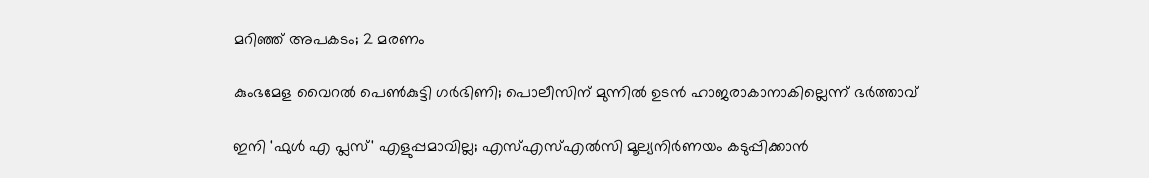മറിഞ്ഞ് അപകടം; 2 മരണം

കുംഭമേള വൈറല്‍ പെൺകുട്ടി ഗര്‍ഭിണി; പൊലീസിന് മുന്നില്‍ ഉടൻ ഹാജരാകാനാകില്ലെന്ന് ഭര്‍ത്താവ്

ഇനി 'ഫുൾ എ പ്ലസ്' എളുപ്പമാവില്ല; എസ്എസ്എല്‍സി മൂല്യനിര്‍ണയം കടുപ്പിക്കാൻ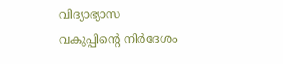വിദ്യാഭ്യാസ വകുപ്പിന്‍റെ നിർദേശം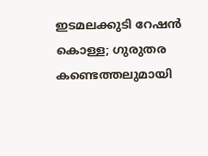ഇടമലക്കുടി റേഷന്‍ കൊള്ള; ഗുരുതര കണ്ടെത്തലുമായി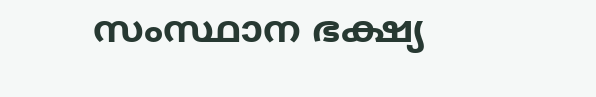സംസ്ഥാന ഭക്ഷ്യ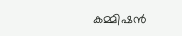കമ്മിഷന്‍